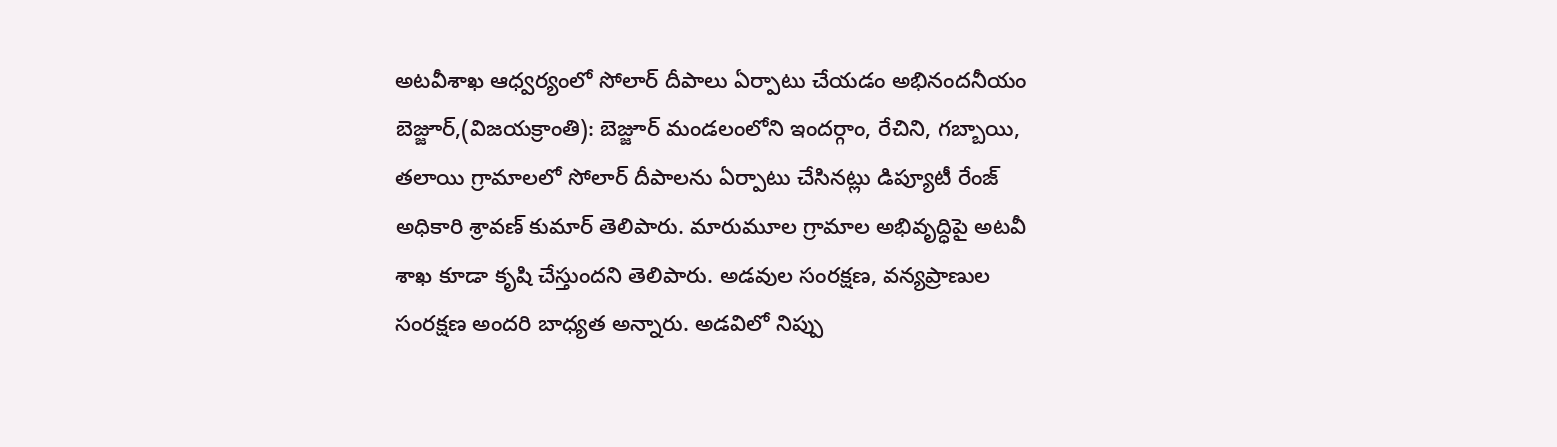అటవీశాఖ ఆధ్వర్యంలో సోలార్ దీపాలు ఏర్పాటు చేయడం అభినందనీయం
బెజ్జూర్,(విజయక్రాంతి): బెజ్జూర్ మండలంలోని ఇందర్గాం, రేచిని, గబ్బాయి, తలాయి గ్రామాలలో సోలార్ దీపాలను ఏర్పాటు చేసినట్లు డిప్యూటీ రేంజ్ అధికారి శ్రావణ్ కుమార్ తెలిపారు. మారుమూల గ్రామాల అభివృద్ధిపై అటవీ శాఖ కూడా కృషి చేస్తుందని తెలిపారు. అడవుల సంరక్షణ, వన్యప్రాణుల సంరక్షణ అందరి బాధ్యత అన్నారు. అడవిలో నిప్పు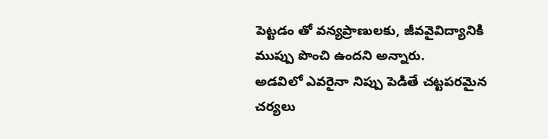పెట్టడం తో వన్యప్రాణులకు, జీవవైవిద్యానికి ముప్పు పొంచి ఉందని అన్నారు.
అడవిలో ఎవరైనా నిప్పు పెడితే చట్టపరమైన చర్యలు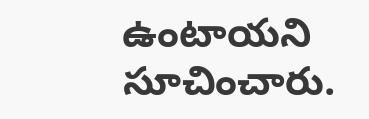ఉంటాయని సూచించారు.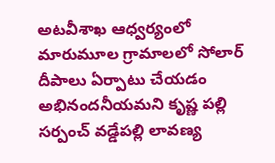అటవీశాఖ ఆధ్వర్యంలో మారుమూల గ్రామాలలో సోలార్ దీపాలు ఏర్పాటు చేయడం అభినందనీయమని కృష్ణ పల్లి సర్పంచ్ వడ్డేపల్లి లావణ్య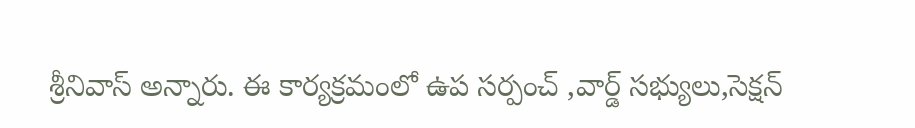శ్రీనివాస్ అన్నారు. ఈ కార్యక్రమంలో ఉప సర్పంచ్ ,వార్డ్ సభ్యులు,సెక్షన్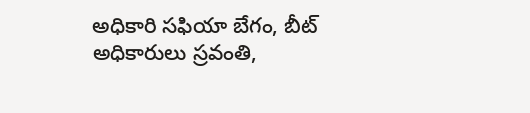అధికారి సఫియా బేగం, బీట్ అధికారులు స్రవంతి,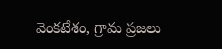వెంకటేశం, గ్రామ ప్రజలు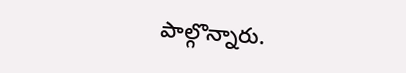పాల్గొన్నారు.